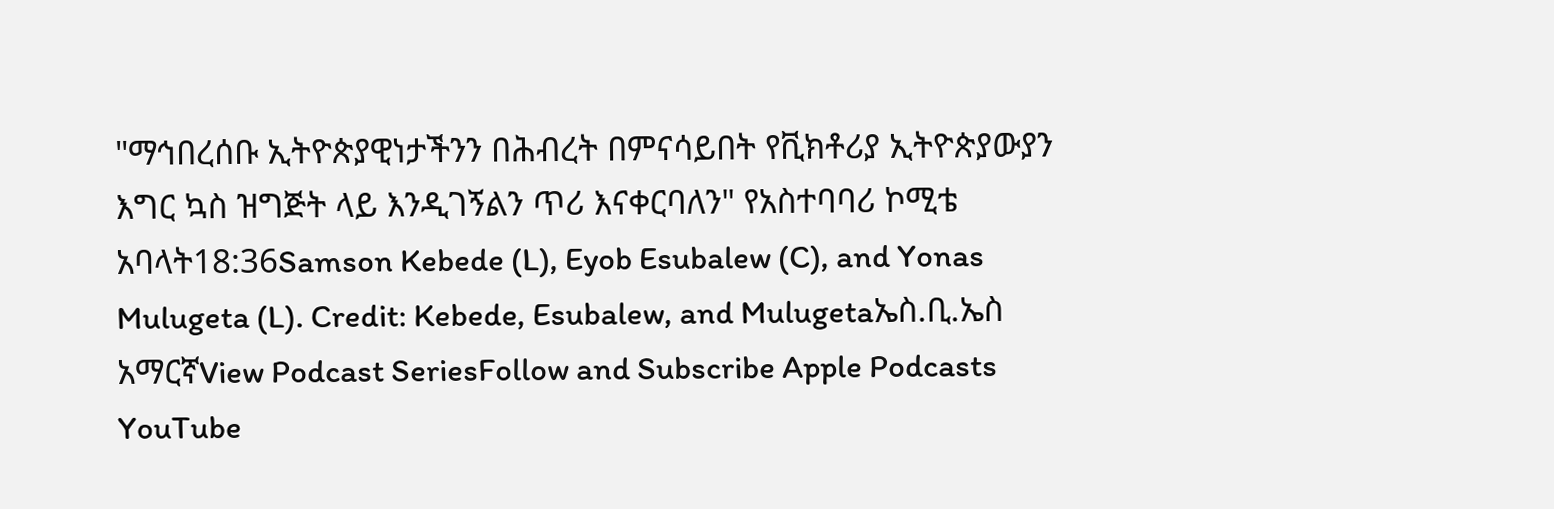"ማኅበረሰቡ ኢትዮጵያዊነታችንን በሕብረት በምናሳይበት የቪክቶሪያ ኢትዮጵያውያን እግር ኳስ ዝግጅት ላይ እንዲገኝልን ጥሪ እናቀርባለን" የአስተባባሪ ኮሚቴ አባላት18:36Samson Kebede (L), Eyob Esubalew (C), and Yonas Mulugeta (L). Credit: Kebede, Esubalew, and Mulugetaኤስ.ቢ.ኤስ አማርኛView Podcast SeriesFollow and Subscribe Apple Podcasts YouTube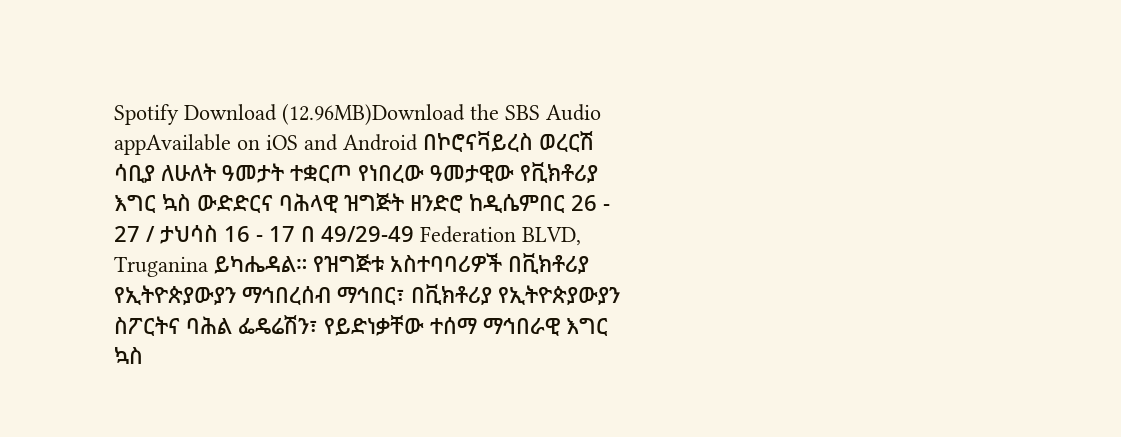Spotify Download (12.96MB)Download the SBS Audio appAvailable on iOS and Android በኮሮናቫይረስ ወረርሽ ሳቢያ ለሁለት ዓመታት ተቋርጦ የነበረው ዓመታዊው የቪክቶሪያ እግር ኳስ ውድድርና ባሕላዊ ዝግጅት ዘንድሮ ከዲሴምበር 26 - 27 / ታህሳስ 16 - 17 በ 49/29-49 Federation BLVD, Truganina ይካሔዳል። የዝግጅቱ አስተባባሪዎች በቪክቶሪያ የኢትዮጵያውያን ማኅበረሰብ ማኅበር፣ በቪክቶሪያ የኢትዮጵያውያን ስፖርትና ባሕል ፌዴሬሽን፣ የይድነቃቸው ተሰማ ማኅበራዊ እግር ኳስ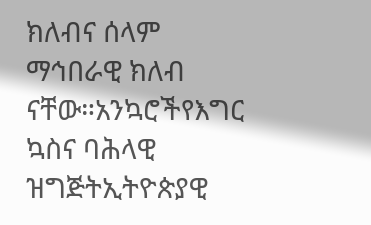ክለብና ሰላም ማኅበራዊ ክለብ ናቸው።አንኳሮችየእግር ኳስና ባሕላዊ ዝግጅትኢትዮጵያዊ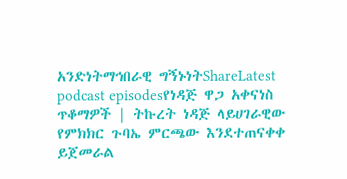አንድነትማኅበራዊ ግኝኑነትShareLatest podcast episodesየነዳጅ ዋጋ አቀናነስ ጥቆማዎች | ትኩረት ነዳጅ ላይሀገራዊው የምክክር ጉባኤ ምርጫው እንደተጠናቀቀ ይጀመራል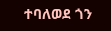ተባለወደ ጎን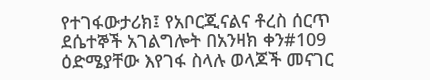የተገፋውታሪክ፤ የአቦርጂናልና ቶረስ ሰርጥ ደሴተኞች አገልግሎት በአንዛክ ቀን#109 ዕድሜያቸው እየገፋ ስላሉ ወላጆች መናገር